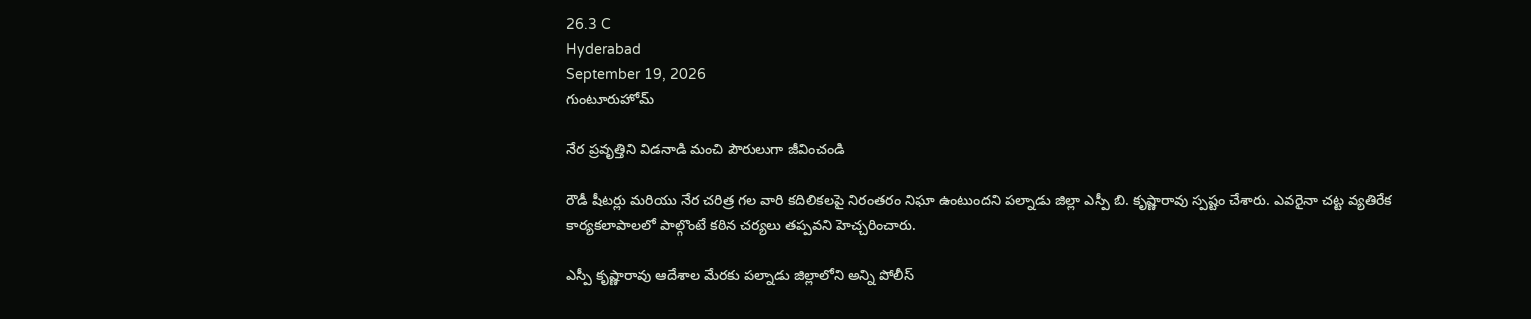26.3 C
Hyderabad
September 19, 2026
గుంటూరుహోమ్

నేర ప్రవృత్తిని విడనాడి మంచి పౌరులుగా జీవించండి

రౌడీ షీటర్లు మరియు నేర చరిత్ర గల వారి కదిలికలపై నిరంతరం నిఘా ఉంటుందని పల్నాడు జిల్లా ఎస్పీ బి. కృష్ణారావు స్పష్టం చేశారు. ఎవరైనా చట్ట వ్యతిరేక కార్యకలాపాలలో పాల్గొంటే కఠిన చర్యలు తప్పవని హెచ్చరించారు.

ఎస్పీ కృష్ణారావు ఆదేశాల మేరకు పల్నాడు జిల్లాలోని అన్ని పోలీస్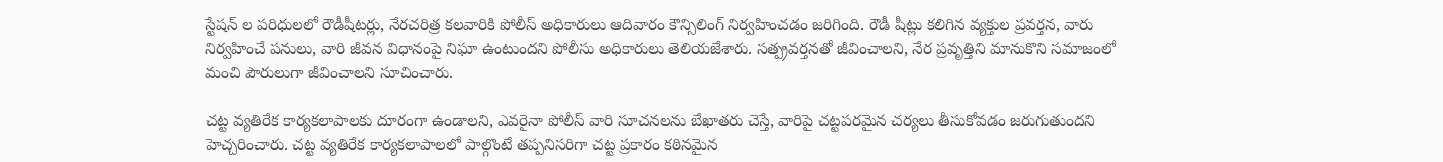స్టేషన్ ల పరిధులలో రౌడీషీటర్లు, నేరచరిత్ర కలవారికి పోలీస్ అధికారులు ఆదివారం కౌన్సిలింగ్ నిర్వహించడం జరిగింది. రౌడీ షీట్లు కలిగిన వ్యక్తుల ప్రవర్తన, వారు నిర్వహించే పనులు, వారి జీవన విధానంపై నిఘా ఉంటుందని పోలీసు అధికారులు తెలియజేశారు. సత్ప్రవర్తనతో జీవించాలని, నేర ప్రవృత్తిని మానుకొని సమాజంలో మంచి పౌరులుగా జీవించాలని సూచించారు.

చట్ట వ్యతిరేక కార్యకలాపాలకు దూరంగా ఉండాలని, ఎవరైనా పోలీస్ వారి సూచనలను బేఖాతరు చెస్తే, వారిపై చట్టపరమైన చర్యలు తీసుకోవడం జరుగుతుందని హెచ్చరించారు. చట్ట వ్యతిరేక కార్యకలాపాలలో పాల్గొంటే తప్పనిసరిగా చట్ట ప్రకారం కఠినమైన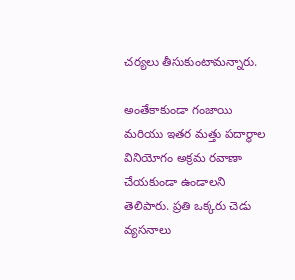చర్యలు తీసుకుంటామన్నారు.

అంతేకాకుండా గంజాయి మరియు ఇతర మత్తు పదార్థాల వినియోగం అక్రమ రవాణా చేయకుండా ఉండాలని తెలిపారు. ప్రతి ఒక్కరు చెడు వ్యసనాలు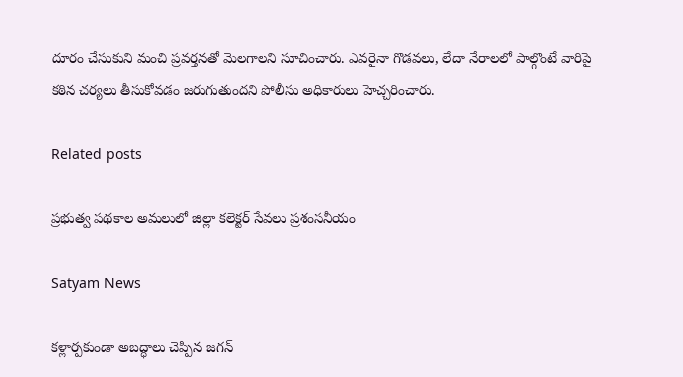దూరం చేసుకుని మంచి ప్రవర్తనతో మెలగాలని సూచించారు. ఎవరైనా గొడవలు, లేదా నేరాలలో పాల్గొంటే వారిపై కఠిన చర్యలు తీసుకోవడం జరుగుతుందని పోలీసు అధికారులు హెచ్చరించారు.

Related posts

ప్రభుత్వ పథకాల అమలులో జిల్లా కలెక్టర్ సేవలు ప్రశంసనీయం

Satyam News

కళ్లార్పకుండా అబద్ధాలు చెప్పిన జగన్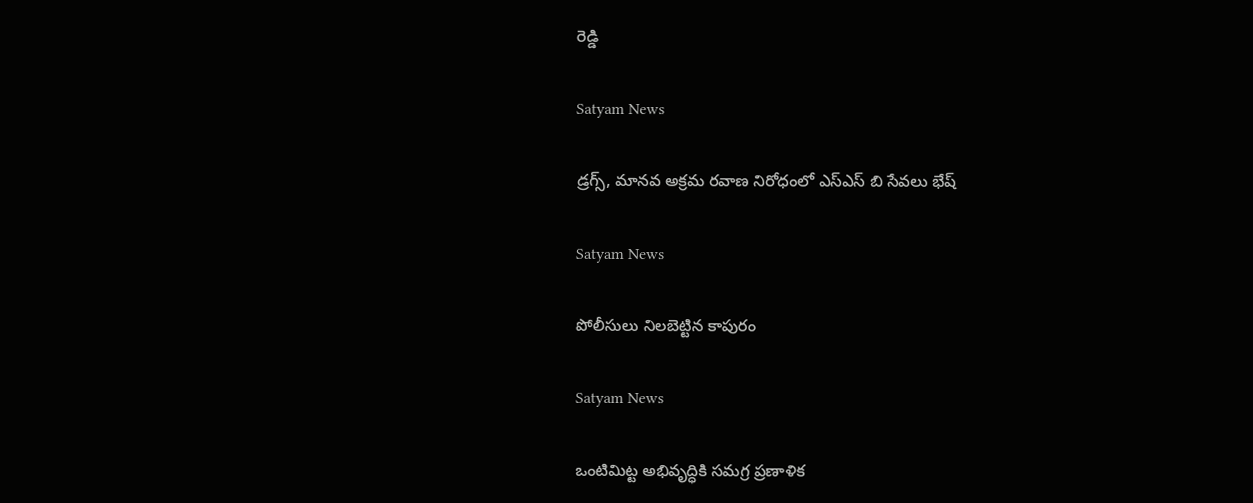రెడ్డి

Satyam News

డ్రగ్స్, మానవ అక్రమ రవాణ నిరోధంలో ఎస్ఎస్ బి సేవలు భేష్

Satyam News

పోలీసులు నిలబెట్టిన కాపురం

Satyam News

ఒంటిమిట్ట అభివృద్ధికి సమగ్ర ప్రణాళిక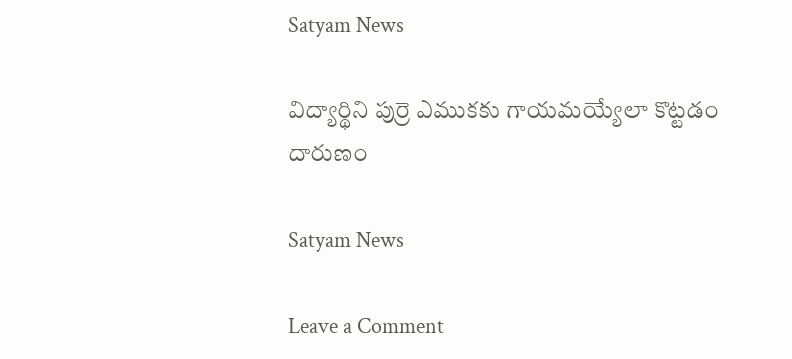Satyam News

విద్యార్థిని పుర్రె ఎముకకు గాయమయ్యేలా కొట్టడం దారుణం

Satyam News

Leave a Comment